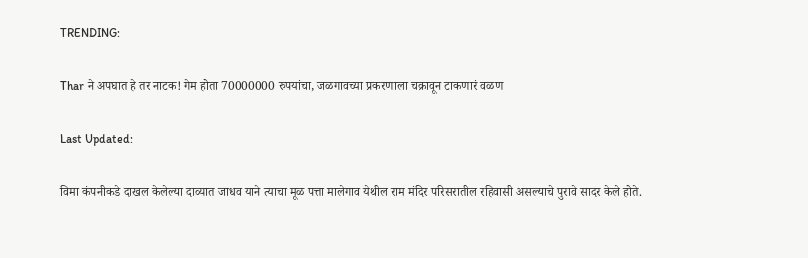TRENDING:

Thar ने अपघात हे तर नाटक! गेम होता 70000000 रुपयांचा, जळगावच्या प्रकरणाला चक्रावून टाकणारं वळण

Last Updated:

विमा कंपनीकडे दाखल केलेल्या दाव्यात जाधव याने त्याचा मूळ पत्ता मालेगाव येथील राम मंदिर परिसरातील रहिवासी असल्याचे पुरावे सादर केले होते.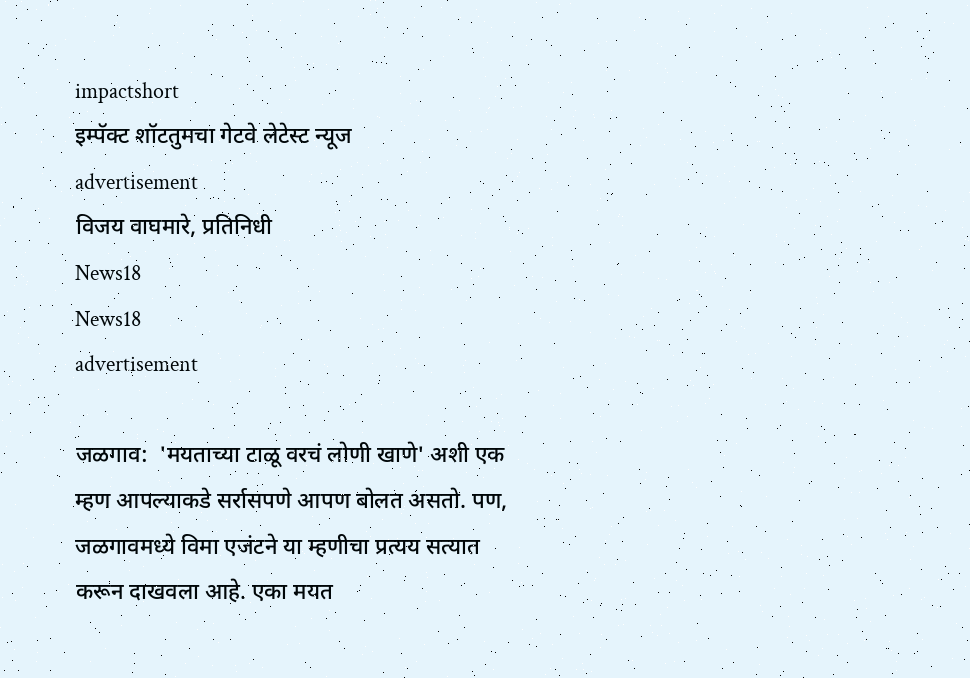impactshort
इम्पॅक्ट शॉटतुमचा गेटवे लेटेस्ट न्यूज
advertisement
विजय वाघमारे, प्रतिनिधी
News18
News18
advertisement

जळगाव:  'मयताच्या टाळू वरचं लोणी खाणे' अशी एक म्हण आपल्याकडे सर्रासपणे आपण बोलत असतो. पण, जळगावमध्ये विमा एजंटने या म्हणीचा प्रत्यय सत्यात करून दाखवला आहे. एका मयत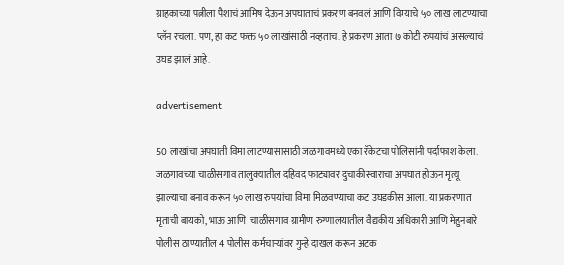ग्राहकाच्या पत्नीला पैशाचं आमिष देऊन अपघाताचं प्रकरण बनवलं आणि विम्याचे ५० लाख लाटण्याचा प्लॅन रचला. पण, हा कट फक्त ५० लाखांसाठी नव्हताच. हे प्रकरण आता ७ कोटी रुपयांचं असल्याचं उघड झालं आहे.

advertisement

50 लाखांचा अपघाती विमा लाटण्यासासाठी जळगावमध्ये एका रॅकेटचा पोलिसांनी पर्दाफाश केला. जळगावच्या चाळीसगाव तालुक्यातील दहिवद फाट्यावर दुचाकीस्वाराचा अपघात होऊन मृत्यू झाल्याचा बनाव करून ५० लाख रुपयांचा विमा मिळवण्याचा कट उघडकीस आला. या प्रकरणात मृताची बायको, भाऊ आणि  चाळीसगाव ग्रामीण रुग्णालयातील वैद्यकीय अधिकारी आणि मेहुनबारे पोलीस ठाण्यातील 4 पोलीस कर्मचाऱ्यांवर गुन्हे दाखल करून अटक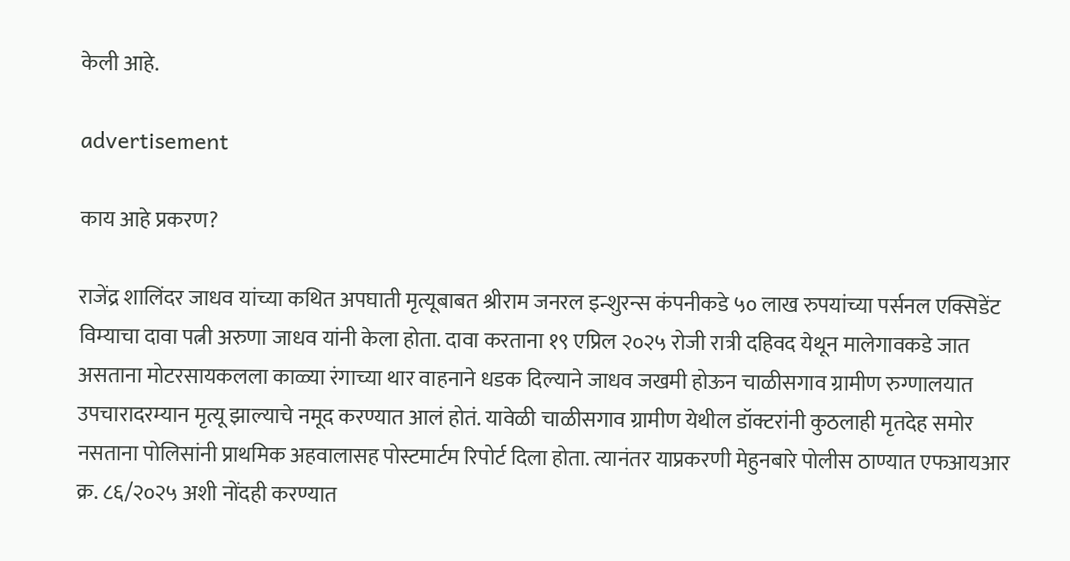केली आहे.

advertisement

काय आहे प्रकरण?

राजेंद्र शालिंदर जाधव यांच्या कथित अपघाती मृत्यूबाबत श्रीराम जनरल इन्शुरन्स कंपनीकडे ५० लाख रुपयांच्या पर्सनल एक्सिडेंट विम्याचा दावा पत्नी अरुणा जाधव यांनी केला होता. दावा करताना १९ एप्रिल २०२५ रोजी रात्री दहिवद येथून मालेगावकडे जात असताना मोटरसायकलला काळ्या रंगाच्या थार वाहनाने धडक दिल्याने जाधव जखमी होऊन चाळीसगाव ग्रामीण रुग्णालयात उपचारादरम्यान मृत्यू झाल्याचे नमूद करण्यात आलं होतं. यावेळी चाळीसगाव ग्रामीण येथील डॉक्टरांनी कुठलाही मृतदेह समोर नसताना पोलिसांनी प्राथमिक अहवालासह पोस्टमार्टम रिपोर्ट दिला होता. त्यानंतर याप्रकरणी मेहुनबारे पोलीस ठाण्यात एफआयआर क्र. ८६/२०२५ अशी नोंदही करण्यात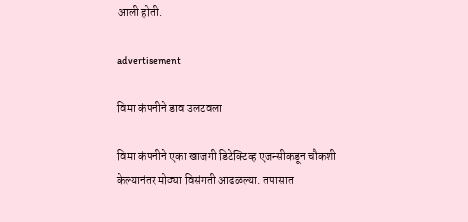आली होती.

advertisement

विमा कंपनीने डाव उलटवला

विमा कंपनीने एका खाजगी डिटेक्टिव्ह एजन्सीकडून चौकशी केल्यानंतर मोठ्या विसंगती आढळल्या. तपासात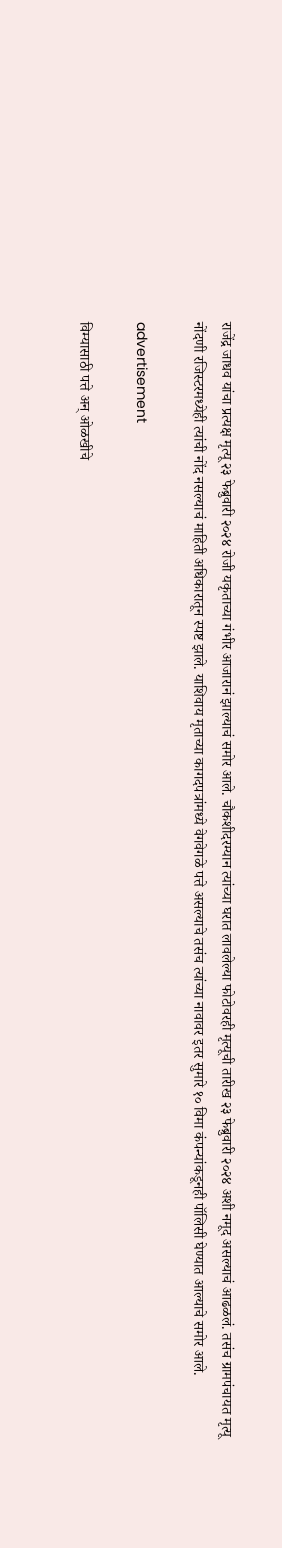राजेंद्र जाधव यांचा प्रत्यक्ष मृत्यू २३ फेब्रुवारी २०२४ रोजी यकृताच्या गंभीर आजारानं झाल्याचं समोर आले. चौकशीदरम्यान त्यांच्या घरात लावलेल्या फोटोवरही मृत्यूची तारीख २३ फेब्रुवारी २०२४ अशी नमूद असल्याचं आढळलं. तसंच ग्रामपंचायत मृत्यू नोंदणी रजिस्टरमध्येही त्यांची नोंद नसल्याचं माहिती अधिकारातून स्पष्ट झाले. याशिवाय मृताच्या कागदपत्रांमध्ये वेगवेगळे पत्ते असल्याचे तसंच त्यांच्या नावावर इतर सुमारे १० विमा कंपन्यांकडूनही पॉलिसी घेण्यात आल्याचे समोर आले.

advertisement

विम्यासाठी पत्ते अन् ओळखीचे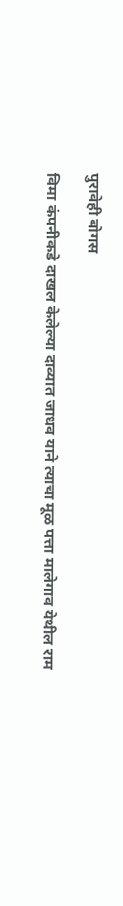पुरावेही बोगस

विमा कंपनीकडे दाखल केलेल्या दाव्यात जाधव याने त्याचा मूळ पत्ता मालेगाव येथील राम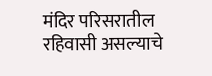मंदिर परिसरातील रहिवासी असल्याचे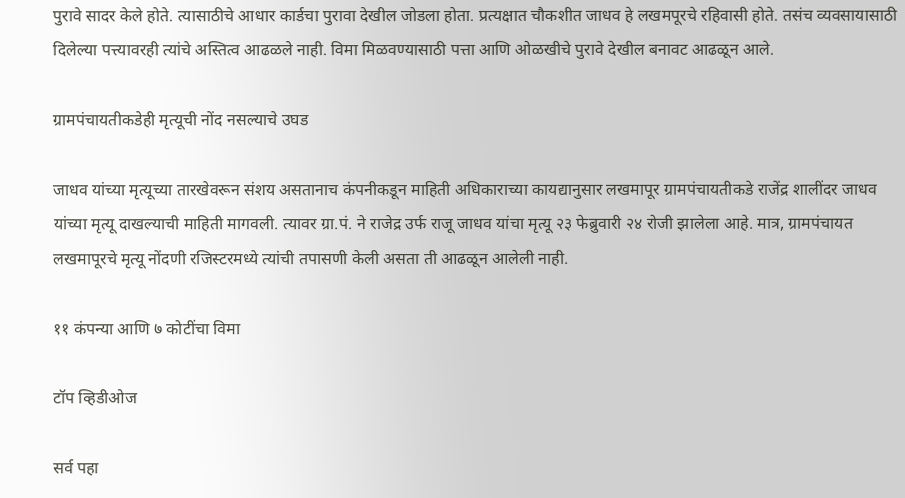पुरावे सादर केले होते. त्यासाठीचे आधार कार्डचा पुरावा देखील जोडला होता. प्रत्यक्षात चौकशीत जाधव हे लखमपूरचे रहिवासी होते. तसंच व्यवसायासाठी दिलेल्या पत्त्यावरही त्यांचे अस्तित्व आढळले नाही. विमा मिळवण्यासाठी पत्ता आणि ओळखीचे पुरावे देखील बनावट आढळून आले.

ग्रामपंचायतीकडेही मृत्यूची नोंद नसल्याचे उघड

जाधव यांच्या मृत्यूच्या तारखेवरून संशय असतानाच कंपनीकडून माहिती अधिकाराच्या कायद्यानुसार लखमापूर ग्रामपंचायतीकडे राजेंद्र शालींदर जाधव यांच्या मृत्यू दाखल्याची माहिती मागवली. त्यावर ग्रा.पं. ने राजेद्र उर्फ राजू जाधव यांचा मृत्यू २३ फेब्रुवारी २४ रोजी झालेला आहे. मात्र, ग्रामपंचायत लखमापूरचे मृत्यू नोंदणी रजिस्टरमध्ये त्यांची तपासणी केली असता ती आढळून आलेली नाही.

११ कंपन्या आणि ७ कोटींचा विमा

टॉप व्हिडीओज

सर्व पहा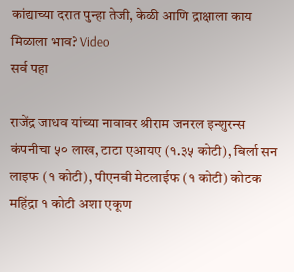कांद्याच्या दरात पुन्हा तेजी, केळी आणि द्राक्षाला काय मिळाला भाव? Video
सर्व पहा

राजेंद्र जाधव यांच्या नावावर श्रीराम जनरल इन्शुरन्स कंपनीचा ५० लाख, टाटा एआयए (१.३५ कोटी), बिर्ला सन लाइफ (१ कोटी), पीएनबी मेटलाईफ (१ कोटी) कोटक महिंद्रा १ कोटी अशा एकूण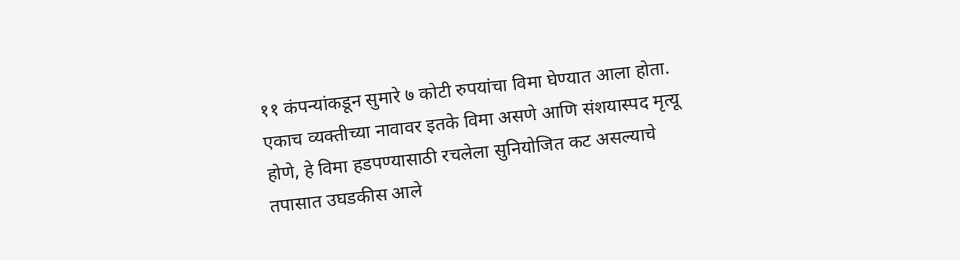११ कंपन्यांकडून सुमारे ७ कोटी रुपयांचा विमा घेण्यात आला होता. एकाच व्यक्तीच्या नावावर इतके विमा असणे आणि संशयास्पद मृत्यू होणे, हे विमा हडपण्यासाठी रचलेला सुनियोजित कट असल्याचे तपासात उघडकीस आले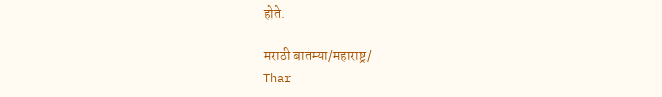होते.

मराठी बातम्या/महाराष्ट्र/
Thar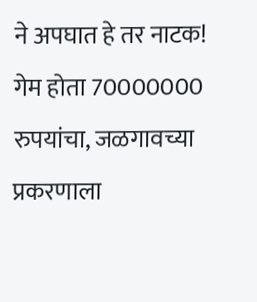ने अपघात हे तर नाटक! गेम होता 70000000 रुपयांचा, जळगावच्या प्रकरणाला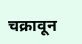चक्रावून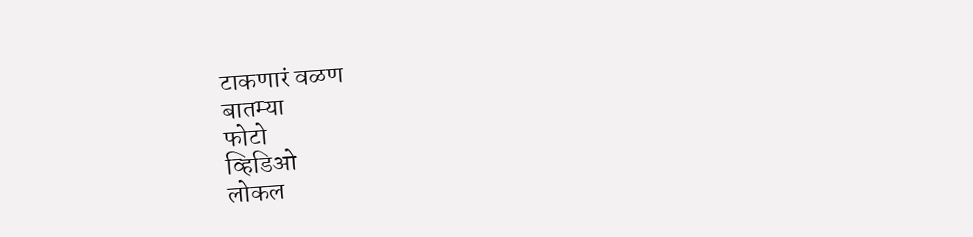टाकणारं वळण
बातम्या
फोटो
व्हिडिओ
लोकल